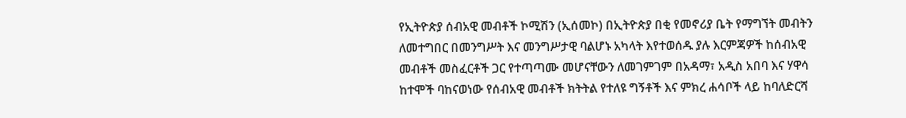የኢትዮጵያ ሰብአዊ መብቶች ኮሚሽን (ኢሰመኮ) በኢትዮጵያ በቂ የመኖሪያ ቤት የማግኘት መብትን ለመተግበር በመንግሥት እና መንግሥታዊ ባልሆኑ አካላት እየተወሰዱ ያሉ እርምጃዎች ከሰብአዊ መብቶች መስፈርቶች ጋር የተጣጣሙ መሆናቸውን ለመገምገም በአዳማ፣ አዲስ አበባ እና ሃዋሳ ከተሞች ባከናወነው የሰብአዊ መብቶች ክትትል የተለዩ ግኝቶች እና ምክረ ሐሳቦች ላይ ከባለድርሻ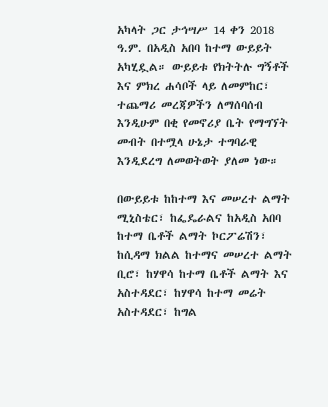አካላት ጋር ታኅሣሥ 14 ቀን 2018 ዓ.ም. በአዲስ አበባ ከተማ ውይይት አካሂዷል። ውይይቱ የክትትሉ ግኝቶች እና ምክረ ሐሳቦች ላይ ለመምከር፣ ተጨማሪ መረጃዎችን ለማሰባሰብ እንዲሁም በቂ የመኖሪያ ቤት የማግኘት መብት በተሟላ ሁኔታ ተግባራዊ እንዲደረግ ለመወትወት ያለመ ነው።

በውይይቱ ከከተማ እና መሠረተ ልማት ሚኒስቴር፣ ከፌዴራልና ከአዲስ አበባ ከተማ ቤቶች ልማት ኮርፖሬሽን፣ ከሲዳማ ክልል ከተማና መሠረተ ልማት ቢሮ፣ ከሃዋሳ ከተማ ቤቶች ልማት እና አስተዳደር፣ ከሃዋሳ ከተማ መሬት አስተዳደር፣ ከግል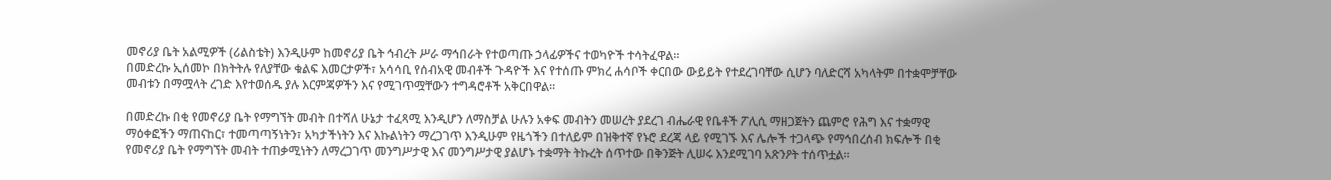መኖሪያ ቤት አልሚዎች (ሪልስቴት) እንዲሁም ከመኖሪያ ቤት ኅብረት ሥራ ማኅበራት የተወጣጡ ኃላፊዎችና ተወካዮች ተሳትፈዋል።
በመድረኩ ኢሰመኮ በክትትሉ የለያቸው ቁልፍ እመርታዎች፣ አሳሳቢ የሰብአዊ መብቶች ጉዳዮች እና የተሰጡ ምክረ ሐሳቦች ቀርበው ውይይት የተደረገባቸው ሲሆን ባለድርሻ አካላትም በተቋሞቻቸው መብቱን በማሟላት ረገድ እየተወሰዱ ያሉ እርምጃዎችን እና የሚገጥሟቸውን ተግዳሮቶች አቅርበዋል።

በመድረኩ በቂ የመኖሪያ ቤት የማግኘት መብት በተሻለ ሁኔታ ተፈጻሚ እንዲሆን ለማስቻል ሁሉን አቀፍ መብትን መሠረት ያደረገ ብሔራዊ የቤቶች ፖሊሲ ማዘጋጀትን ጨምሮ የሕግ እና ተቋማዊ ማዕቀፎችን ማጠናከር፣ ተመጣጣኝነትን፣ አካታችነትን እና እኩልነትን ማረጋገጥ እንዲሁም የዜጎችን በተለይም በዝቅተኛ የኑሮ ደረጃ ላይ የሚገኙ እና ሌሎች ተጋላጭ የማኅበረሰብ ክፍሎች በቂ የመኖሪያ ቤት የማግኘት መብት ተጠቃሚነትን ለማረጋገጥ መንግሥታዊ እና መንግሥታዊ ያልሆኑ ተቋማት ትኩረት ሰጥተው በቅንጅት ሊሠሩ እንደሚገባ አጽንዖት ተሰጥቷል።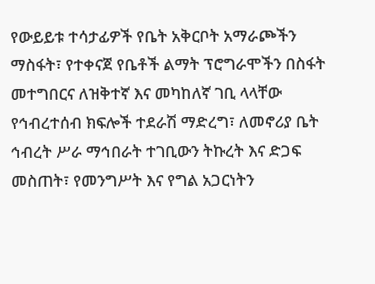የውይይቱ ተሳታፊዎች የቤት አቅርቦት አማራጮችን ማስፋት፣ የተቀናጀ የቤቶች ልማት ፕሮግራሞችን በስፋት መተግበርና ለዝቅተኛ እና መካከለኛ ገቢ ላላቸው የኅብረተሰብ ክፍሎች ተደራሽ ማድረግ፣ ለመኖሪያ ቤት ኅብረት ሥራ ማኅበራት ተገቢውን ትኩረት እና ድጋፍ መስጠት፣ የመንግሥት እና የግል አጋርነትን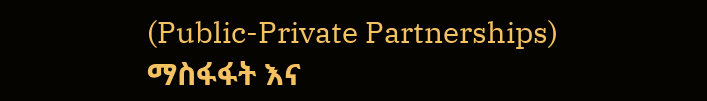(Public-Private Partnerships) ማስፋፋት እና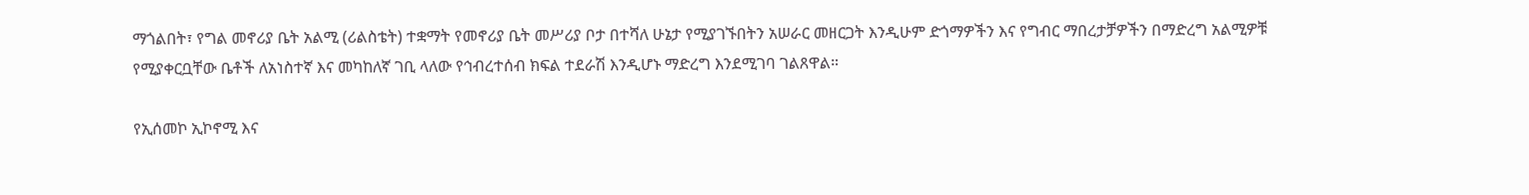ማጎልበት፣ የግል መኖሪያ ቤት አልሚ (ሪልስቴት) ተቋማት የመኖሪያ ቤት መሥሪያ ቦታ በተሻለ ሁኔታ የሚያገኙበትን አሠራር መዘርጋት እንዲሁም ድጎማዎችን እና የግብር ማበረታቻዎችን በማድረግ አልሚዎቹ የሚያቀርቧቸው ቤቶች ለአነስተኛ እና መካከለኛ ገቢ ላለው የኅብረተሰብ ክፍል ተደራሽ እንዲሆኑ ማድረግ እንደሚገባ ገልጸዋል።

የኢሰመኮ ኢኮኖሚ እና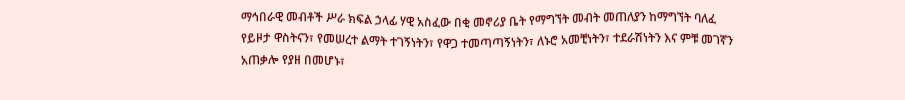ማኅበራዊ መብቶች ሥራ ክፍል ኃላፊ ሃዊ አስፈው በቂ መኖሪያ ቤት የማግኘት መብት መጠለያን ከማግኘት ባለፈ የይዞታ ዋስትናን፣ የመሠረተ ልማት ተገኝነትን፣ የዋጋ ተመጣጣኝነትን፣ ለኑሮ አመቺነትን፣ ተደራሽነትን እና ምቹ መገኛን አጠቃሎ የያዘ በመሆኑ፣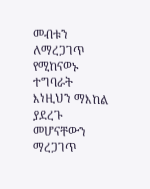መብቱን ለማረጋገጥ የሚከናወኑ ተግባራት እነዚህን ማእከል ያደረጉ መሆናቸውን ማረጋገጥ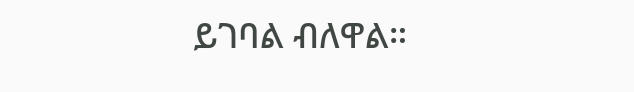ይገባል ብለዋል።